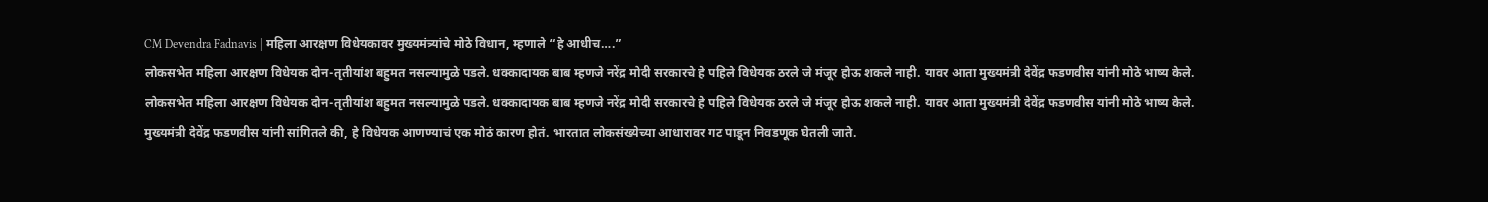CM Devendra Fadnavis | महिला आरक्षण विधेयकावर मुख्यमंत्र्यांचे मोठे विधान, म्हणाले “हे आधीच….”
लोकसभेत महिला आरक्षण विधेयक दोन-तृतीयांश बहुमत नसल्यामुळे पडले. धक्कादायक बाब म्हणजे नरेंद्र मोदी सरकारचे हे पहिले विधेयक ठरले जे मंजूर होऊ शकले नाही. यावर आता मुख्यमंत्री देवेंद्र फडणवीस यांनी मोठे भाष्य केले.
लोकसभेत महिला आरक्षण विधेयक दोन-तृतीयांश बहुमत नसल्यामुळे पडले. धक्कादायक बाब म्हणजे नरेंद्र मोदी सरकारचे हे पहिले विधेयक ठरले जे मंजूर होऊ शकले नाही. यावर आता मुख्यमंत्री देवेंद्र फडणवीस यांनी मोठे भाष्य केले.
मुख्यमंत्री देवेंद्र फडणवीस यांनी सांगितले की, हे विधेयक आणण्याचं एक मोठं कारण होतं. भारतात लोकसंख्येच्या आधारावर गट पाडून निवडणूक घेतली जाते.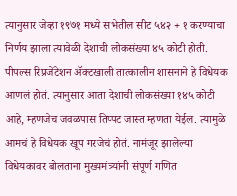त्यानुसार जेव्हा १९७१ मध्ये सभेतील सीट ५४२ + १ करण्याचा निर्णय झाला त्यावेळी देशाची लोकसंख्या ४५ कोटी होती. पीपल्स रिप्रजेंटेशन ॲक्टखाली तात्कालीन शासनाने हे विधेयक आणलं होतं. त्यानुसार आता देशाची लोकसंख्या १४५ कोटी आहे, म्हणजेच जवळपास तिप्पट जास्त म्हणता येईल. त्यामुळे आमचं हे विधेयक खूप गरजेचं होतं. नामंजूर झालेल्या विधेयकावर बोलताना मुख्यमंत्र्यांनी संपूर्ण गणित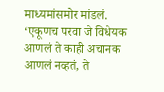माध्यमांसमोर मांडलं.
‘एकूणच परवा जे विधेयक आणलं ते काही अचानक आणलं नव्हतं, ते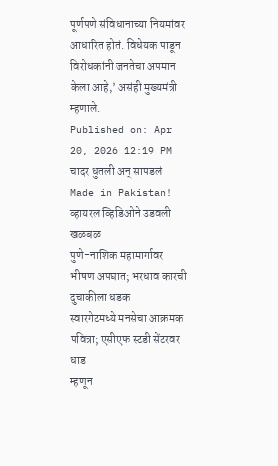पूर्णपणे संविधानाच्या नियमांवर आधारित होतं. विधेयक पाडून विरोधकांनी जनतेचा अपमान केला आहे,’ असंही मुख्यमंत्री म्हणाले.
Published on: Apr 20, 2026 12:19 PM
चादर धुतली अन् सापडलं Made in Pakistan! व्हायरल व्हिडिओने उडवली खळबळ
पुणे-नाशिक महामार्गावर भीषण अपघात; भरधाव कारची दुचाकीला धडक
स्वारगेटमध्ये मनसेचा आक्रमक पवित्रा; एसीएफ स्टडी सेंटरवर धाड
म्हणून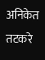अनिकेत तटकरे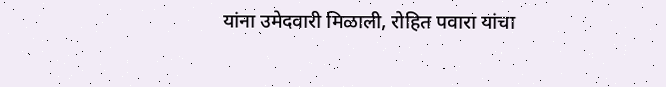यांना उमेदवारी मिळाली, रोहित पवारा यांचा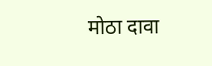मोठा दावा